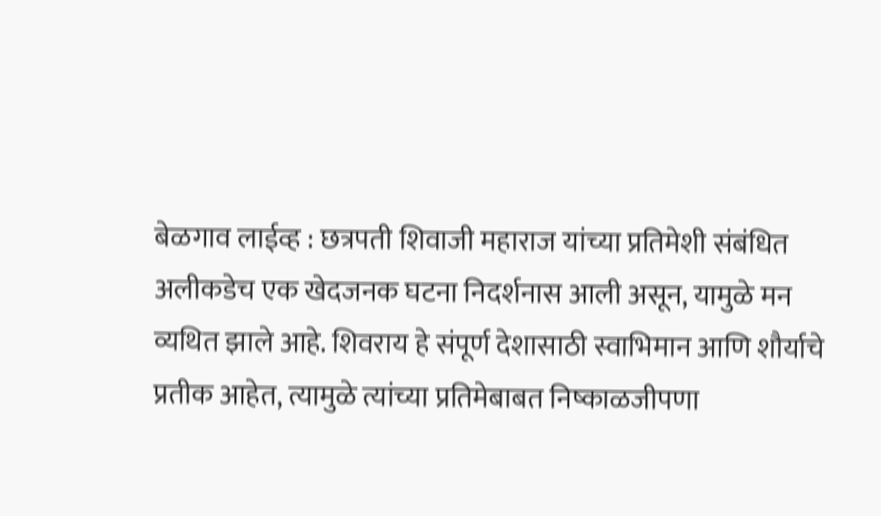बेळगाव लाईव्ह : छत्रपती शिवाजी महाराज यांच्या प्रतिमेशी संबंधित अलीकडेच एक खेदजनक घटना निदर्शनास आली असून, यामुळे मन व्यथित झाले आहे. शिवराय हे संपूर्ण देशासाठी स्वाभिमान आणि शौर्याचे प्रतीक आहेत, त्यामुळे त्यांच्या प्रतिमेबाबत निष्काळजीपणा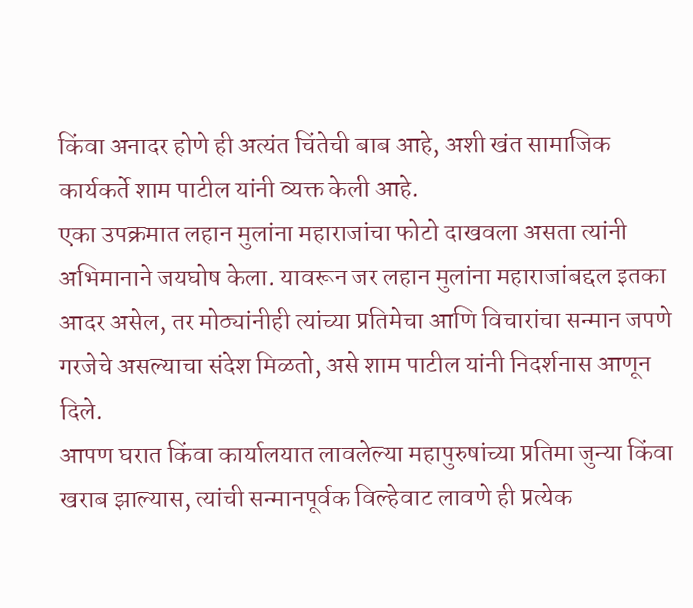किंवा अनादर होणे ही अत्यंत चिंतेची बाब आहे, अशी खंत सामाजिक कार्यकर्ते शाम पाटील यांनी व्यक्त केली आहे.
एका उपक्रमात लहान मुलांना महाराजांचा फोटो दाखवला असता त्यांनी अभिमानाने जयघोष केला. यावरून जर लहान मुलांना महाराजांबद्दल इतका आदर असेल, तर मोठ्यांनीही त्यांच्या प्रतिमेचा आणि विचारांचा सन्मान जपणे गरजेचे असल्याचा संदेश मिळतो, असे शाम पाटील यांनी निदर्शनास आणून दिले.
आपण घरात किंवा कार्यालयात लावलेल्या महापुरुषांच्या प्रतिमा जुन्या किंवा खराब झाल्यास, त्यांची सन्मानपूर्वक विल्हेवाट लावणे ही प्रत्येक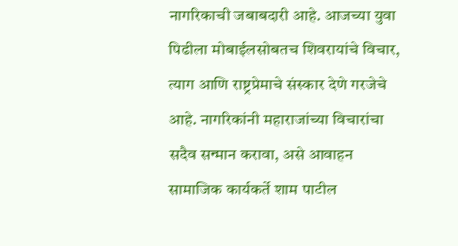नागरिकाची जबाबदारी आहे. आजच्या युवा पिढीला मोबाईलसोबतच शिवरायांचे विचार, त्याग आणि राष्ट्रप्रेमाचे संस्कार देणे गरजेचे आहे. नागरिकांनी महाराजांच्या विचारांचा सदैव सन्मान करावा, असे आवाहन सामाजिक कार्यकर्ते शाम पाटील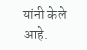यांनी केले आहे.